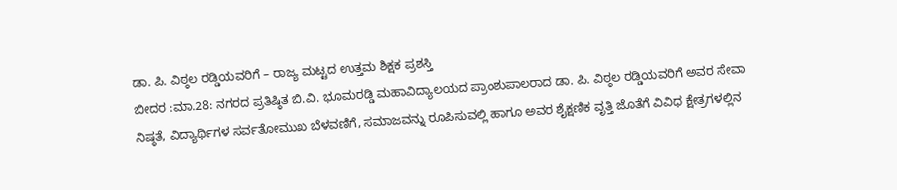ಡಾ. ಪಿ. ವಿಠ್ಠಲ ರಡ್ಡಿಯವರಿಗೆ – ರಾಜ್ಯ ಮಟ್ಟದ ಉತ್ತಮ ಶಿಕ್ಷಕ ಪ್ರಶಸ್ತಿ
ಬೀದರ :ಮಾ.28: ನಗರದ ಪ್ರತಿಷ್ಠಿತ ಬಿ.ವಿ. ಭೂಮರಡ್ಡಿ ಮಹಾವಿದ್ಯಾಲಯದ ಪ್ರಾಂಶುಪಾಲರಾದ ಡಾ. ಪಿ. ವಿಠ್ಠಲ ರಡ್ಡಿಯವರಿಗೆ ಅವರ ಸೇವಾ ನಿಷ್ಠತೆ, ವಿದ್ಯಾರ್ಥಿಗಳ ಸರ್ವತೋಮುಖ ಬೆಳವಣಿಗೆ, ಸಮಾಜವನ್ನು ರೂಪಿಸುವಲ್ಲಿ ಹಾಗೂ ಅವರ ಶೈಕ್ಷಣಿಕ ವೃತ್ತಿ ಜೊತೆಗೆ ವಿವಿಧ ಕ್ಷೇತ್ರಗಳಲ್ಲಿನ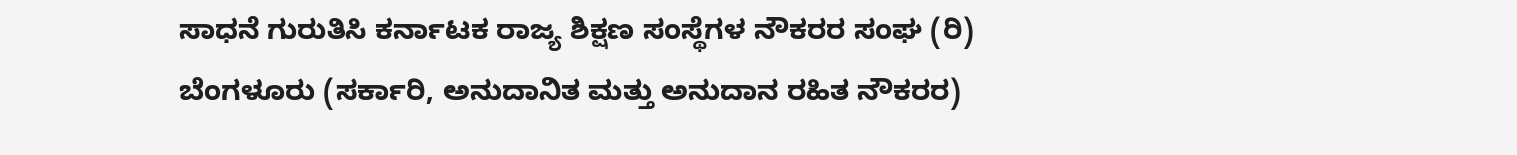ಸಾಧನೆ ಗುರುತಿಸಿ ಕರ್ನಾಟಕ ರಾಜ್ಯ ಶಿಕ್ಷಣ ಸಂಸ್ಥೆಗಳ ನೌಕರರ ಸಂಘ (ರಿ) ಬೆಂಗಳೂರು (ಸರ್ಕಾರಿ, ಅನುದಾನಿತ ಮತ್ತು ಅನುದಾನ ರಹಿತ ನೌಕರರ)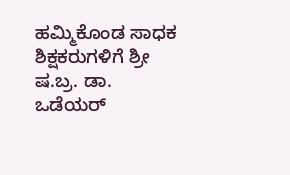ಹಮ್ಮಿಕೊಂಡ ಸಾಧಕ ಶಿಕ್ಷಕರುಗಳಿಗೆ ಶ್ರೀ ಷ.ಬ್ರ. ಡಾ. ಒಡೆಯರ್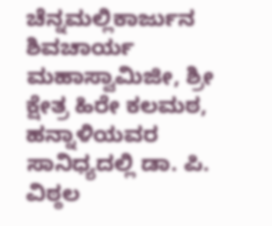ಚೆನ್ನಮಲ್ಲಿಕಾರ್ಜುನ ಶಿವಚಾರ್ಯ ಮಹಾಸ್ವಾಮಿಜೀ, ಶ್ರೀ ಕ್ಷೇತ್ರ ಹಿರೇ ಕಲಮಠ, ಹನ್ನಾಳಿಯವರ ಸಾನಿಧ್ಯದಲ್ಲಿ ಡಾ. ಪಿ. ವಿಠ್ಠಲ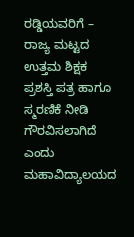ರಡ್ಡಿಯವರಿಗೆ – ರಾಜ್ಯ ಮಟ್ಟದ ಉತ್ತಮ ಶಿಕ್ಷಕ ಪ್ರಶಸ್ತಿ ಪತ್ರ ಹಾಗೂ ಸ್ಮರಣಿಕೆ ನೀಡಿ ಗೌರವಿಸಲಾಗಿದೆ ಎಂದು ಮಹಾವಿದ್ಯಾಲಯದ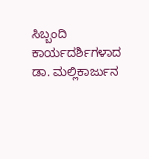ಸಿಬ್ಬಂದಿ ಕಾರ್ಯದರ್ಶಿಗಳಾದ ಡಾ. ಮಲ್ಲಿಕಾರ್ಜುನ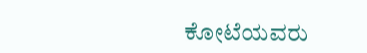ಕೋಟೆಯವರು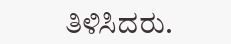ತಿಳಿಸಿದರು.